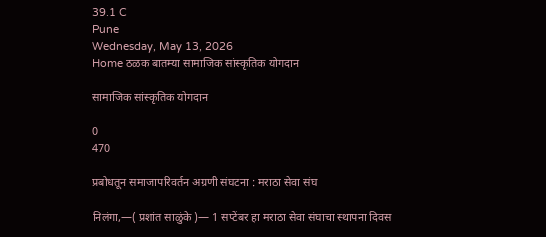39.1 C
Pune
Wednesday, May 13, 2026
Home ठळक बातम्या सामाजिक सांस्कृतिक योगदान

सामाजिक सांस्कृतिक योगदान

0
470

प्रबोधतून समाजापरिवर्तन अग्रणी संघटना : मराठा सेवा संघ

निलंगा,—( प्रशांत साळुंके )— 1 सप्टेंबर हा मराठा सेवा संघाचा स्थापना दिवस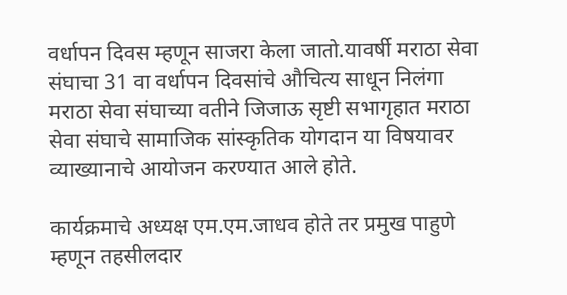वर्धापन दिवस म्हणून साजरा केला जातो.यावर्षी मराठा सेवा संघाचा 31 वा वर्धापन दिवसांचे औचित्य साधून निलंगा मराठा सेवा संघाच्या वतीने जिजाऊ सृष्टी सभागृहात मराठा सेवा संघाचे सामाजिक सांस्कृतिक योगदान या विषयावर व्याख्यानाचे आयोजन करण्यात आले होते.

कार्यक्रमाचे अध्यक्ष एम.एम.जाधव होते तर प्रमुख पाहुणे म्हणून तहसीलदार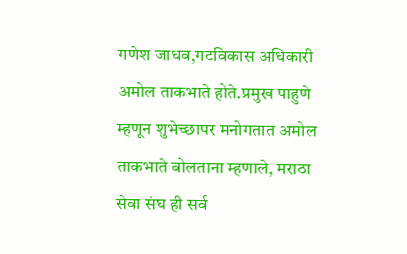गणेश जाधव,गटविकास अधिकारी अमोल ताकभाते होते.प्रमुख पाहुणे म्हणून शुभेच्छापर मनोगतात अमोल ताकभाते बोलताना म्हणाले, मराठा सेवा संघ ही सर्व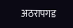अठरापगड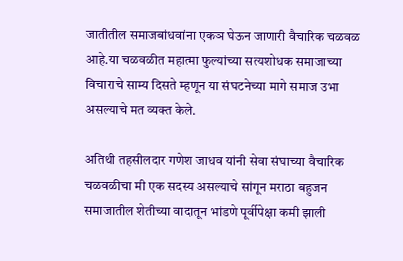जातीतील समाजबांधवांना एकञ घेऊन जाणारी वैचारिक चळवळ आहे.या चळवळीत महात्मा फुल्यांच्या सत्यशोधक समाजाच्या विचाराचे साम्य दिसते म्हणून या संघटनेच्या मागे समाज उभा असल्याचे मत व्यक्त केले.

अतिथी तहसीलदार गणेश जाधव यांनी सेवा संघाच्या वैचारिक चळवळीचा मी एक सदस्य असल्याचे सांगून मराठा बहुजन समाजातील शेतीच्या वादातून भांडणे पूर्वीपेक्षा कमी झाली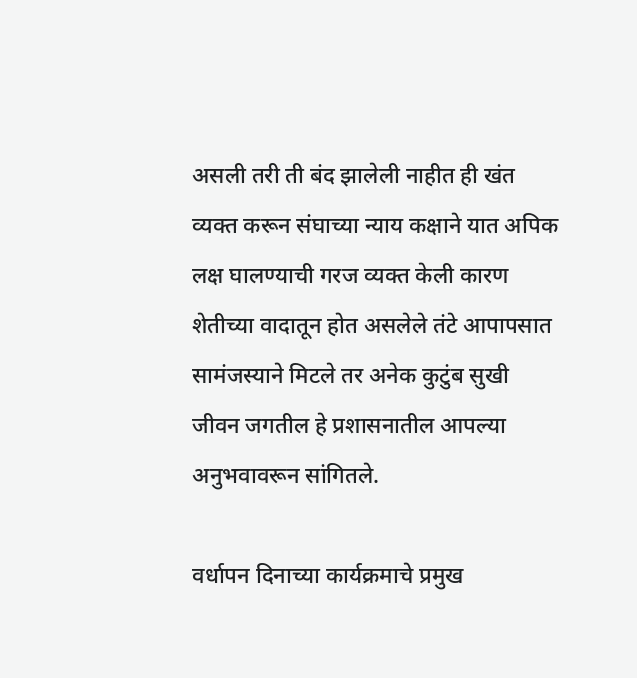असली तरी ती बंद झालेली नाहीत ही खंत व्यक्त करून संघाच्या न्याय कक्षाने यात अपिक लक्ष घालण्याची गरज व्यक्त केली कारण शेतीच्या वादातून होत असलेले तंटे आपापसात सामंजस्याने मिटले तर अनेक कुटुंब सुखी जीवन जगतील हे प्रशासनातील आपल्या अनुभवावरून सांगितले.

वर्धापन दिनाच्या कार्यक्रमाचे प्रमुख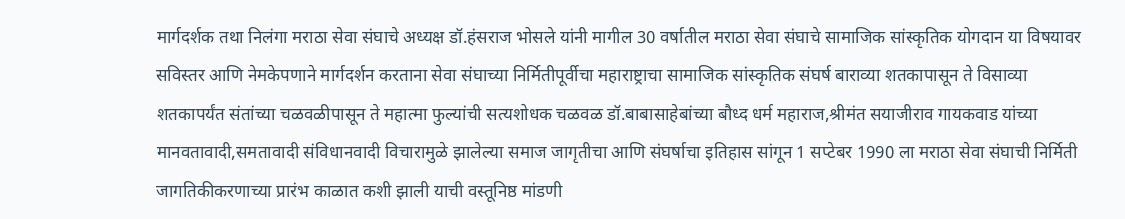मार्गदर्शक तथा निलंगा मराठा सेवा संघाचे अध्यक्ष डॉ.हंसराज भोसले यांनी मागील 30 वर्षातील मराठा सेवा संघाचे सामाजिक सांस्कृतिक योगदान या विषयावर सविस्तर आणि नेमकेपणाने मार्गदर्शन करताना सेवा संघाच्या निर्मितीपूर्वीचा महाराष्ट्राचा सामाजिक सांस्कृतिक संघर्ष बाराव्या शतकापासून ते विसाव्या शतकापर्यंत संतांच्या चळवळीपासून ते महात्मा फुल्यांची सत्यशोधक चळवळ डॉ.बाबासाहेबांच्या बौध्द धर्म महाराज,श्रीमंत सयाजीराव गायकवाड यांच्या मानवतावादी,समतावादी संविधानवादी विचारामुळे झालेल्या समाज जागृतीचा आणि संघर्षाचा इतिहास सांगून 1 सप्टेबर 1990 ला मराठा सेवा संघाची निर्मिती जागतिकीकरणाच्या प्रारंभ काळात कशी झाली याची वस्तूनिष्ठ मांडणी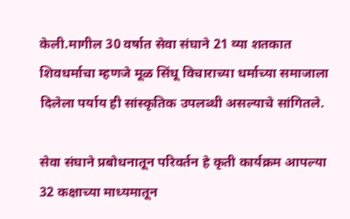केली.मागील 30 वर्षात सेवा संघाने 21 व्या शतकात शिवधर्माचा म्हणजे मूळ सिंधू विचाराच्या धर्माच्या समाजाला दिलेला पर्याय ही सांस्कृतिक उपलब्धी असल्याचे सांगितले.

सेवा संघाने प्रबोधनातून परिवर्तन हे कृती कार्यक्रम आपल्या 32 कक्षाच्या माध्यमातून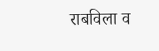राबविला व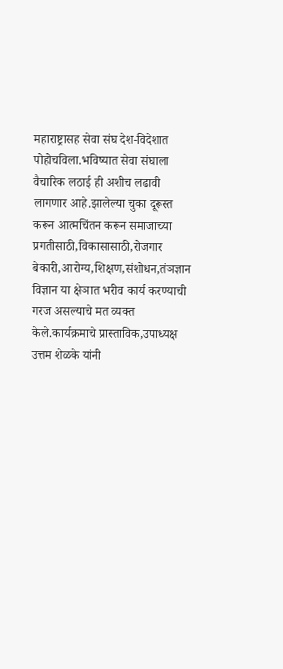महाराष्ट्रासह सेवा संघ देश-विदेशात पोहोचविला.भविष्यात सेवा संघाला वैचारिक लठाई ही अशीच लढावी लागणार आहे.झालेल्या चुका दूरूस्त करून आत्मचिंतन करून समाजाच्या प्रगतीसाठी,विकासासाठी,रोजगार बेकारी,आरोग्य,शिक्षण,संशोधन,तंञज्ञान विज्ञान या क्षेञात भरीव कार्य करण्याची गरज असल्याचे मत व्यक्त केले.कार्यक्रमाचे प्रास्ताविक,उपाध्यक्ष उत्तम शेळके यांनी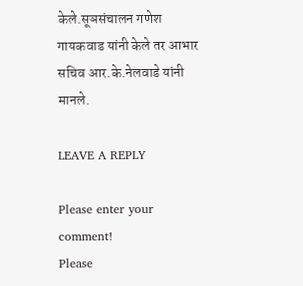केले.सूञसंचालन गणेश गायकवाड यांनी केले तर आभार सचिव आर.के.नेलवाडे यांनी मानले.

LEAVE A REPLY

Please enter your comment!
Please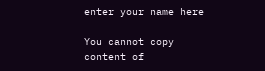enter your name here

You cannot copy content of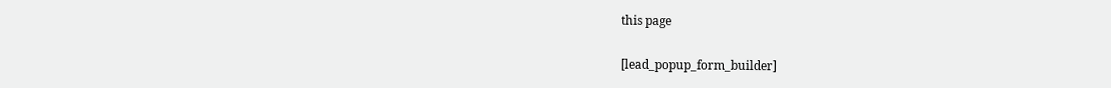this page

[lead_popup_form_builder]